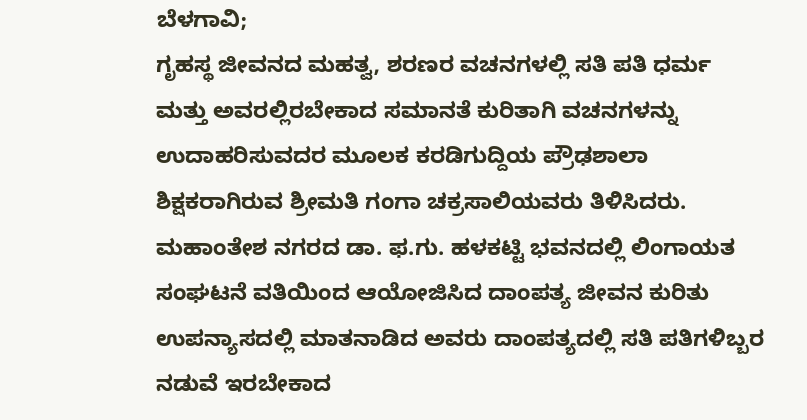ಬೆಳಗಾವಿ;
ಗೃಹಸ್ಥ ಜೀವನದ ಮಹತ್ವ, ಶರಣರ ವಚನಗಳಲ್ಲಿ ಸತಿ ಪತಿ ಧರ್ಮ ಮತ್ತು ಅವರಲ್ಲಿರಬೇಕಾದ ಸಮಾನತೆ ಕುರಿತಾಗಿ ವಚನಗಳನ್ನು ಉದಾಹರಿಸುವದರ ಮೂಲಕ ಕರಡಿಗುದ್ದಿಯ ಪ್ರೌಢಶಾಲಾ ಶಿಕ್ಷಕರಾಗಿರುವ ಶ್ರೀಮತಿ ಗಂಗಾ ಚಕ್ರಸಾಲಿಯವರು ತಿಳಿಸಿದರು.
ಮಹಾಂತೇಶ ನಗರದ ಡಾ. ಫ.ಗು. ಹಳಕಟ್ಟಿ ಭವನದಲ್ಲಿ ಲಿಂಗಾಯತ ಸಂಘಟನೆ ವತಿಯಿಂದ ಆಯೋಜಿಸಿದ ದಾಂಪತ್ಯ ಜೀವನ ಕುರಿತು ಉಪನ್ಯಾಸದಲ್ಲಿ ಮಾತನಾಡಿದ ಅವರು ದಾಂಪತ್ಯದಲ್ಲಿ ಸತಿ ಪತಿಗಳಿಬ್ಬರ ನಡುವೆ ಇರಬೇಕಾದ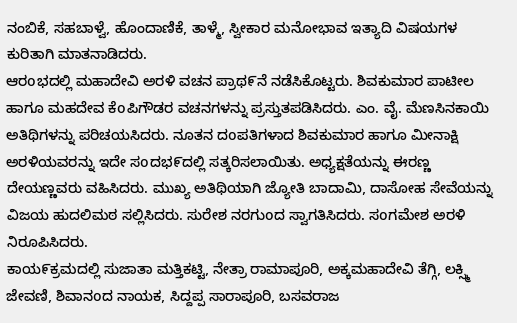ನಂಬಿಕೆ, ಸಹಬಾಳ್ವೆ, ಹೊಂದಾಣಿಕೆ, ತಾಳ್ಮೆ, ಸ್ವೀಕಾರ ಮನೋಭಾವ ಇತ್ಯಾದಿ ವಿಷಯಗಳ ಕುರಿತಾಗಿ ಮಾತನಾಡಿದರು.
ಆರoಭದಲ್ಲಿ ಮಹಾದೇವಿ ಅರಳಿ ವಚನ ಪ್ರಾಥ೯ನೆ ನಡೆಸಿಕೊಟ್ಟರು. ಶಿವಕುಮಾರ ಪಾಟೀಲ ಹಾಗೂ ಮಹದೇವ ಕೆoಪಿಗೌಡರ ವಚನಗಳನ್ನು ಪ್ರಸ್ತುತಪಡಿಸಿದರು. ಎಂ. ವೈ. ಮೆಣಸಿನಕಾಯಿ ಅತಿಥಿಗಳನ್ನು ಪರಿಚಯಸಿದರು. ನೂತನ ದoಪತಿಗಳಾದ ಶಿವಕುಮಾರ ಹಾಗೂ ಮೀನಾಕ್ಷಿ ಅರಳಿಯವರನ್ನು ಇದೇ ಸoದಭ೯ದಲ್ಲಿ ಸತ್ಕರಿಸಲಾಯಿತು. ಅಧ್ಯಕ್ಷತೆಯನ್ನು ಈರಣ್ಣ ದೇಯಣ್ಣವರು ವಹಿಸಿದರು. ಮುಖ್ಯ ಅತಿಥಿಯಾಗಿ ಜ್ಯೋತಿ ಬಾದಾಮಿ, ದಾಸೋಹ ಸೇವೆಯನ್ನು ವಿಜಯ ಹುದಲಿಮಠ ಸಲ್ಲಿಸಿದರು. ಸುರೇಶ ನರಗುoದ ಸ್ವಾಗತಿಸಿದರು. ಸoಗಮೇಶ ಅರಳಿ ನಿರೂಪಿಸಿದರು.
ಕಾಯ೯ಕ್ರಮದಲ್ಲಿ ಸುಜಾತಾ ಮತ್ತಿಕಟ್ಟಿ, ನೇತ್ರಾ ರಾಮಾಪೂರಿ, ಅಕ್ಕಮಹಾದೇವಿ ತೆಗ್ಗಿ, ಲಕ್ಸ್ಮಿ ಜೇವಣಿ, ಶಿವಾನoದ ನಾಯಕ, ಸಿದ್ದಪ್ಪ ಸಾರಾಪೂರಿ, ಬಸವರಾಜ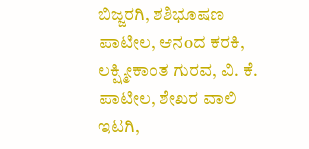ಬಿಜ್ಜರಗಿ, ಶಶಿಭೂಷಣ ಪಾಟೀಲ, ಆನoದ ಕರಕಿ, ಲಕ್ಷ್ಮೀಕಾಂತ ಗುರವ, ವಿ. ಕೆ. ಪಾಟೀಲ, ಶೇಖರ ವಾಲಿ ಇಟಗಿ,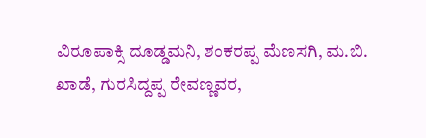ವಿರೂಪಾಕ್ಸಿ ದೂಡ್ಡಮನಿ, ಶಂಕರಪ್ಪ ಮೆಣಸಗಿ, ಮ.ಬಿ. ಖಾಡೆ, ಗುರಸಿದ್ದಪ್ಪ ರೇವಣ್ಣವರ,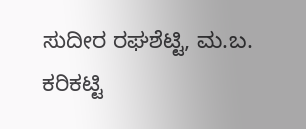ಸುದೀರ ರಘಶೆಟ್ಟಿ, ಮ.ಬ. ಕರಿಕಟ್ಟಿ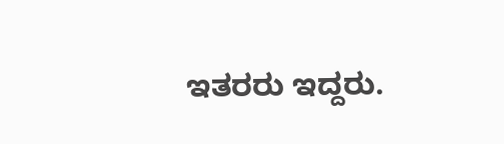ಇತರರು ಇದ್ದರು.